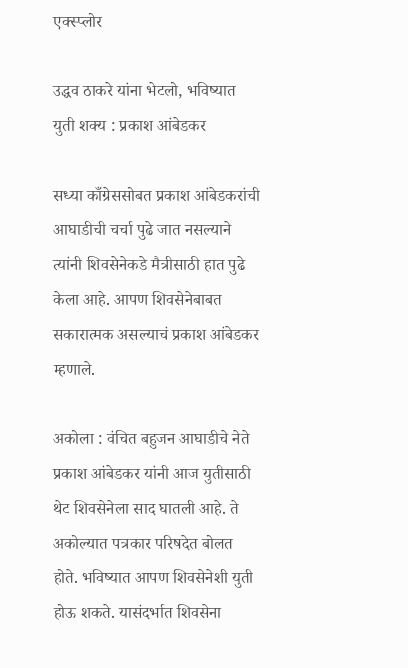एक्स्प्लोर

उद्धव ठाकरे यांना भेटलो, भविष्यात युती शक्य : प्रकाश आंबेडकर

सध्या काँग्रेससोबत प्रकाश आंबेडकरांची आघाडीची चर्चा पुढे जात नसल्याने त्यांनी शिवसेनेकडे मैत्रीसाठी हात पुढे केला आहे. आपण शिवसेनेबाबत सकारात्मक असल्याचं प्रकाश आंबेडकर म्हणाले.

अकोला : वंचित बहुजन आघाडीचे नेते प्रकाश आंबेडकर यांनी आज युतीसाठी थेट शिवसेनेला साद घातली आहे. ते अकोल्यात पत्रकार परिषदेत बोलत होते. भविष्यात आपण शिवसेनेशी युती होऊ शकते. यासंदर्भात शिवसेना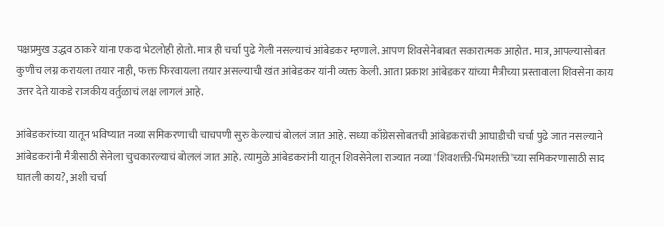पक्षप्रमुख उद्धव ठाकरे यांना एकदा भेटलोही होतो. मात्र ही चर्चा पुढे गेली नसल्याचं आंबेडकर म्हणाले. आपण शिवसेनेबाबत सकारात्मक आहोत. मात्र, आपल्यासोबत कुणीच लग्न करायला तयार नाही, फक्त फिरवायला तयार असल्याची खंत आंबेडकर यांनी व्यक्त केली. आता प्रकाश आंबेडकर यांच्या मैत्रीच्या प्रस्तावाला शिवसेना काय उत्तर देते याकडे राजकीय वर्तुळाचं लक्ष लागलं आहे.

आंबेडकरांच्या यातून भविष्यात नव्या समिकरणाची चाचपणी सुरु केल्याचं बोललं जात आहे. सध्या काँग्रेससोबतची आंबेडकरांची आघाडीची चर्चा पुढे जात नसल्याने आंबेडकरांनी मैत्रीसाठी सेनेला चुचकारल्याचं बोललं जात आहे. त्यामुळे आंबेडकरांनी यातून शिवसेनेला राज्यात नव्या 'शिवशक्ती-भिमशक्ती'च्या समिकरणासाठी साद घातली काय?, अशी चर्चा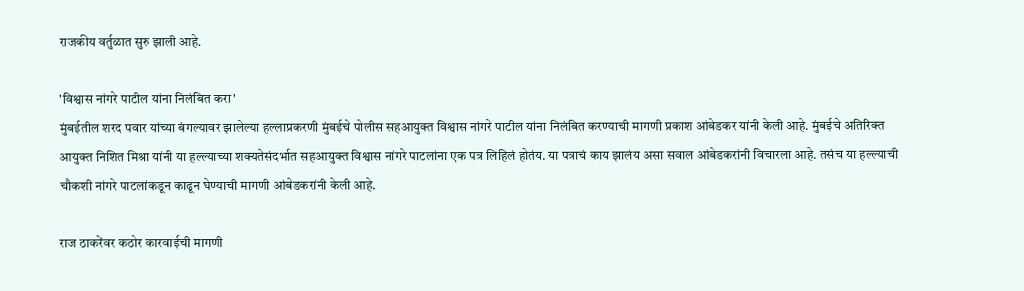राजकीय वर्तुळात सुरु झाली आहे.

'विश्वास नांगरे पाटील यांना निलंबित करा'
मुंबईतील शरद पवार यांच्या बंगल्यावर झालेल्या हल्लाप्रकरणी मुंबईचे पोलीस सहआयुक्त विश्वास नांगरे पाटील यांना निलंबित करण्याची मागणी प्रकाश आंबेडकर यांनी केली आहे. मुंबईचे अतिरिक्त आयुक्त निशित मिश्रा यांनी या हल्ल्याच्या शक्यतेसंदर्भात सहआयुक्त विश्वास नांगरे पाटलांना एक पत्र लिहिलं होतंय. या पत्राचं काय झालंय असा सवाल आंबेडकरांनी विचारला आहे. तसंच या हल्ल्याची चौकशी नांगरे पाटलांकडून काढून घेण्याची मागणी आंबेडकरांनी केली आहे.

राज ठाकरेंवर कठोर कारवाईची मागणी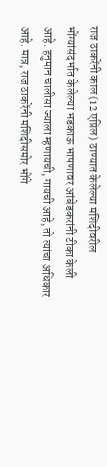राज ठाकरेंनी काल (12 एप्रिल) ठाण्यात केलेल्या मशिदीवरील भोंग्यांसंदर्भात केलेल्या भडकाऊ भाषणावर आंबेडकरांनी टीका केली आहे. हनुमान चालीसा ज्याला म्हणायची, गायची आहे, तो त्यांचा अधिकार आहे. मात्र, राज ठाकरेंनी मशिदीसमोर भोंगे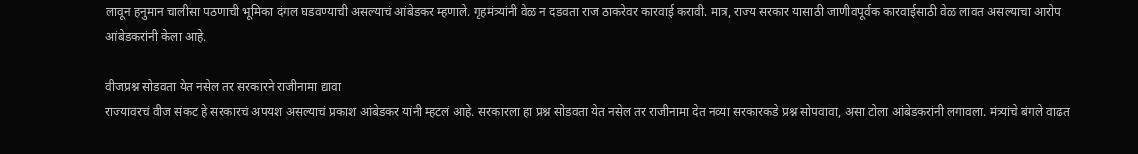लावून हनुमान चालीसा पठणाची भूमिका दंगल घडवण्याची असल्याचं आंबेडकर म्हणाले. गृहमंत्र्यांनी वेळ न दडवता राज ठाकरेवर कारवाई करावी. मात्र, राज्य सरकार यासाठी जाणीवपूर्वक कारवाईसाठी वेळ लावत असल्याचा आरोप आंबेडकरांनी केला आहे.

वीजप्रश्न सोडवता येत नसेल तर सरकारने राजीनामा द्यावा
राज्यावरचं वीज संकट हे सरकारचं अपयश असल्याचं प्रकाश आंबेडकर यांनी म्हटलं आहे. सरकारला हा प्रश्न सोडवता येत नसेल तर राजीनामा देत नव्या सरकारकडे प्रश्न सोपवावा, असा टोला आंबेडकरांनी लगावला. मंत्र्यांचे बंगले वाढत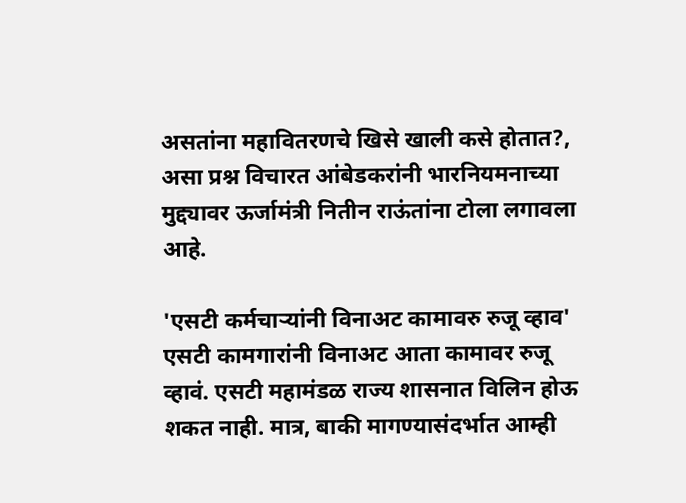असतांना महावितरणचे खिसे खाली कसे होतात?, असा प्रश्न विचारत आंबेडकरांनी भारनियमनाच्या मुद्द्यावर ऊर्जामंत्री नितीन राऊंतांना टोला लगावला आहे.

'एसटी कर्मचाऱ्यांनी विनाअट कामावरु रुजू व्हाव'
एसटी कामगारांनी विनाअट आता कामावर रुजू व्हावं. एसटी महामंडळ राज्य शासनात विलिन होऊ शकत नाही. मात्र, बाकी मागण्यासंदर्भात आम्ही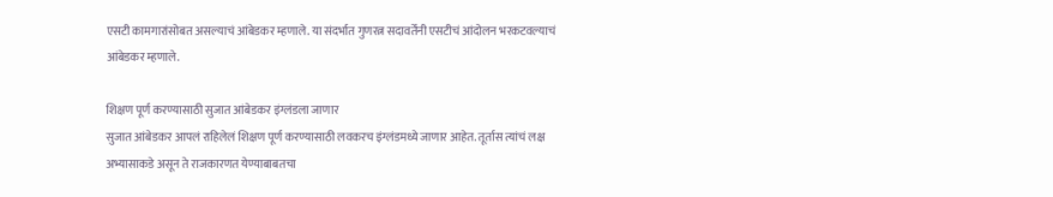एसटी कामगारांसोबत असल्याचं आंबेडकर म्हणाले. या संदर्भात गुणरत्न सदावर्तेंनी एसटीचं आंदोलन भरकटवल्याचं आंबेडकर म्हणाले.

शिक्षण पूर्ण करण्यासाठी सुजात आंबेडकर इंग्लंडला जाणार
सुजात आंबेडकर आपलं राहिलेलं शिक्षण पूर्ण करण्यासाठी लवकरच इंग्लंडमध्ये जाणार आहेत. तूर्तास त्यांचं लक्ष अभ्यासाकडे असून ते राजकारणत येण्याबाबतचा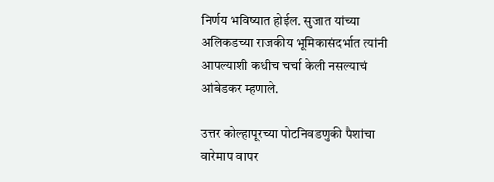निर्णय भविष्यात होईल. सुजात यांच्या अलिकडच्या राजकीय भूमिकासंदर्भात त्यांनी आपल्याशी कधीच चर्चा केली नसल्याचं आंबेडकर म्हणाले.

उत्तर कोल्हापूरच्या पोटनिवडणुकी पैशांचा वारेमाप वापर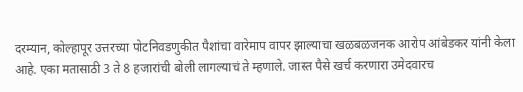दरम्यान, कोल्हापूर उत्तरच्या पोटनिवडणुकीत पैशांचा वारेमाप वापर झाल्याचा खळबळजनक आरोप आंबेडकर यांनी केला आहे. एका मतासाठी 3 ते 8 हजारांची बोली लागल्याचं ते म्हणाले. जास्त पैसे खर्च करणारा उमेदवारच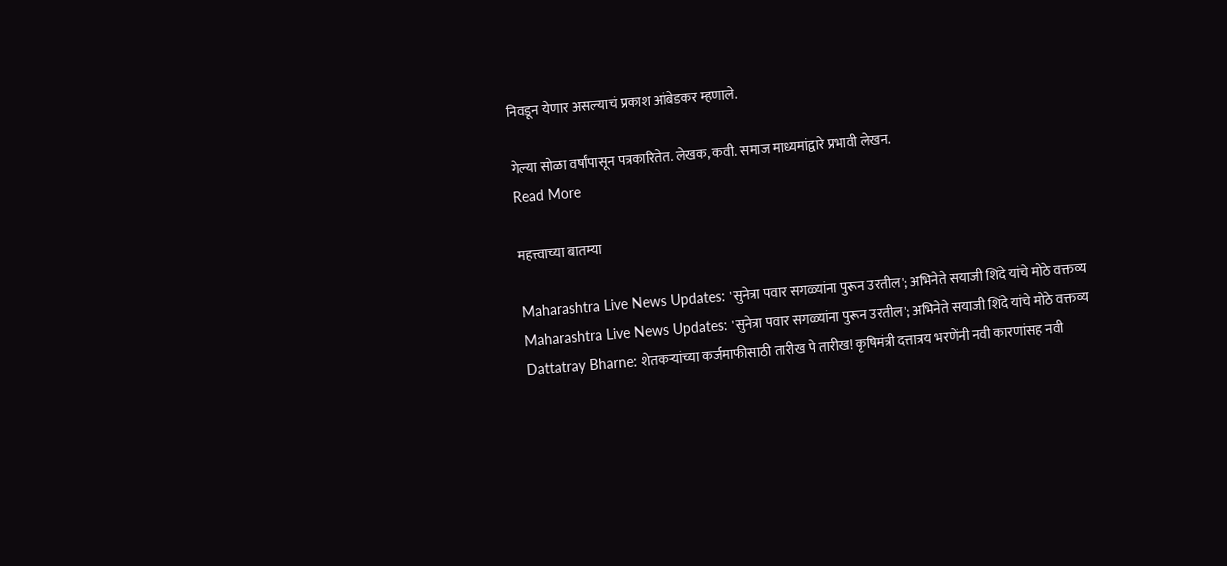निवडून येणार असल्याचं प्रकाश आंबेडकर म्हणाले.

गेल्या सोळा वर्षांपासून पत्रकारितेत. लेखक, कवी. समाज माध्यमांद्वारे प्रभावी लेखन.
Read More

महत्त्वाच्या बातम्या

Maharashtra Live News Updates: 'सुनेत्रा पवार सगळ्यांना पुरून उरतील'; अभिनेते सयाजी शिंदे यांचे मोठे वक्तव्य
Maharashtra Live News Updates: 'सुनेत्रा पवार सगळ्यांना पुरून उरतील'; अभिनेते सयाजी शिंदे यांचे मोठे वक्तव्य
Dattatray Bharne: शेतकऱ्यांच्या कर्जमाफीसाठी तारीख पे तारीख! कृषिमंत्री दत्तात्रय भरणेंनी नवी कारणांसह नवी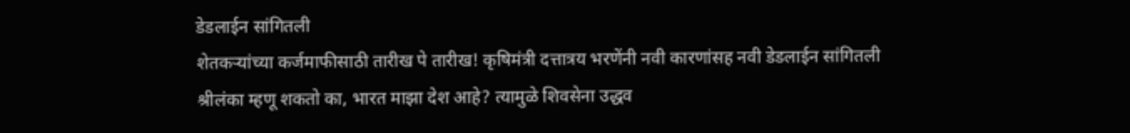डेडलाईन सांगितली
शेतकऱ्यांच्या कर्जमाफीसाठी तारीख पे तारीख! कृषिमंत्री दत्तात्रय भरणेंनी नवी कारणांसह नवी डेडलाईन सांगितली
श्रीलंका म्हणू शकतो का, भारत माझा देश आहे? त्यामुळे शिवसेना उद्धव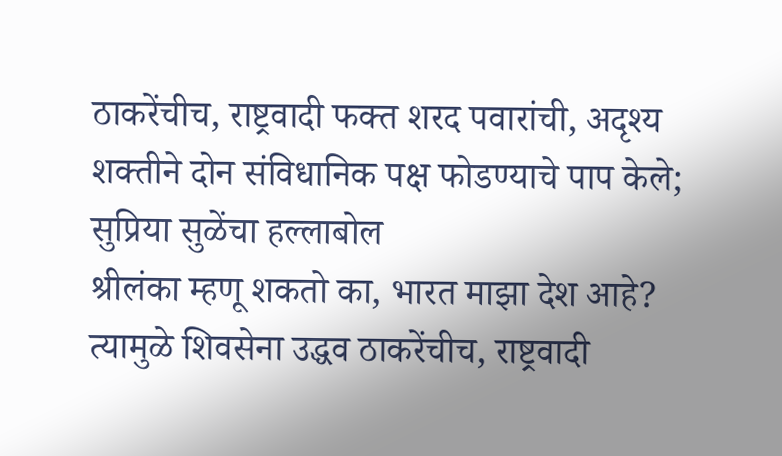ठाकरेंचीच, राष्ट्रवादी फक्त शरद पवारांची, अदृश्य शक्तीने दोन संविधानिक पक्ष फोडण्याचे पाप केले; सुप्रिया सुळेंचा हल्लाबोल
श्रीलंका म्हणू शकतो का, भारत माझा देश आहे? त्यामुळे शिवसेना उद्धव ठाकरेंचीच, राष्ट्रवादी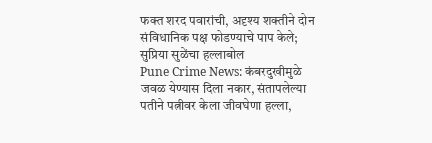फक्त शरद पवारांची, अदृश्य शक्तीने दोन संविधानिक पक्ष फोडण्याचे पाप केले; सुप्रिया सुळेंचा हल्लाबोल
Pune Crime News: कंबरदुखीमुळे जवळ येण्यास दिला नकार, संतापलेल्या पतीने पत्नीवर केला जीवघेणा हल्ला,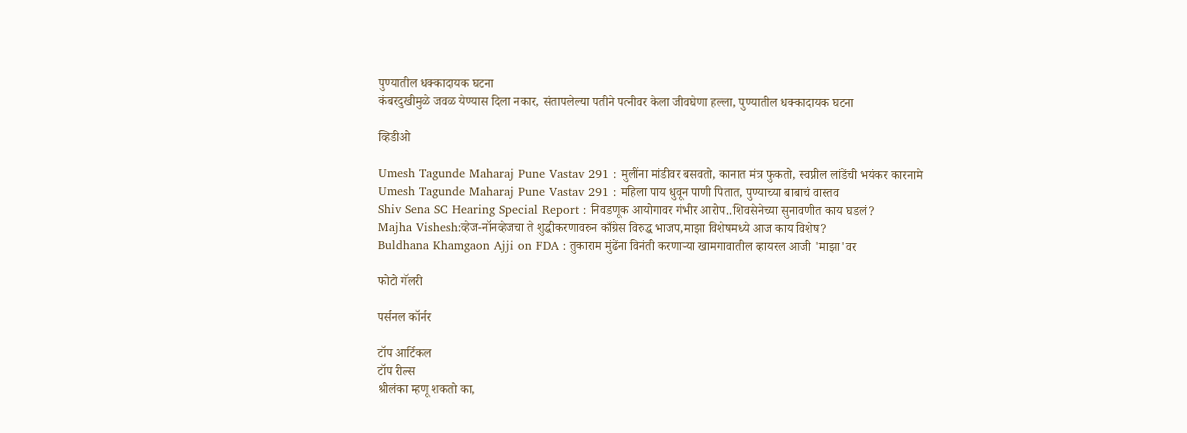पुण्यातील धक्कादायक घटना
कंबरदुखीमुळे जवळ येण्यास दिला नकार, संतापलेल्या पतीने पत्नीवर केला जीवघेणा हल्ला, पुण्यातील धक्कादायक घटना

व्हिडीओ

Umesh Tagunde Maharaj Pune Vastav 291 : मुलींना मांडीवर बसवतो, कानात मंत्र फुकतो, स्वप्नील लांडेंची भयंकर कारनामे
Umesh Tagunde Maharaj Pune Vastav 291 : महिला पाय धुवून पाणी पितात, पुण्याच्या बाबाचं वास्तव
Shiv Sena SC Hearing Special Report : निवडणूक आयोगावर गंभीर आरोप..शिवसेनेच्या सुनावणीत काय घडलं?
Majha Vishesh:व्हेज-नॉनव्हेजचा ते शुद्धीकरणावरुन काँग्रेस विरुद्ध भाजप,माझा विशेषमध्ये आज काय विशेष?
Buldhana Khamgaon Ajji on FDA : तुकाराम मुंढेंना विनंती करणाऱ्या खामगावातील व्हायरल आजी 'माझा'वर

फोटो गॅलरी

पर्सनल कॉर्नर

टॉप आर्टिकल
टॉप रील्स
श्रीलंका म्हणू शकतो का,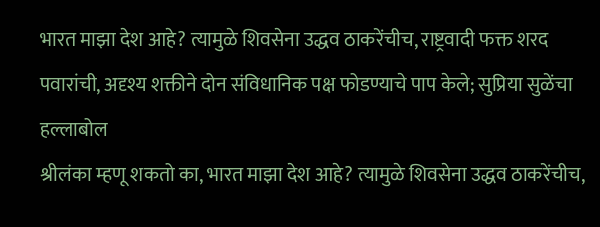भारत माझा देश आहे? त्यामुळे शिवसेना उद्धव ठाकरेंचीच, राष्ट्रवादी फक्त शरद पवारांची, अदृश्य शक्तीने दोन संविधानिक पक्ष फोडण्याचे पाप केले; सुप्रिया सुळेंचा हल्लाबोल
श्रीलंका म्हणू शकतो का, भारत माझा देश आहे? त्यामुळे शिवसेना उद्धव ठाकरेंचीच,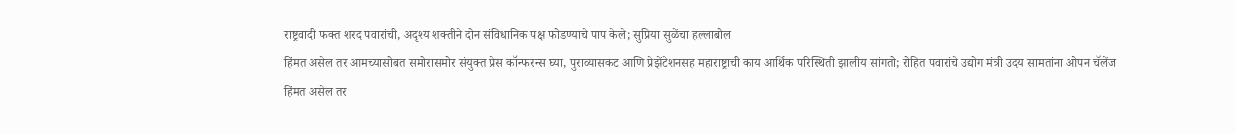राष्ट्रवादी फक्त शरद पवारांची, अदृश्य शक्तीने दोन संविधानिक पक्ष फोडण्याचे पाप केले; सुप्रिया सुळेंचा हल्लाबोल
हिंमत असेल तर आमच्यासोबत समोरासमोर संयुक्त प्रेस कॉन्फरन्स घ्या, पुराव्यासकट आणि प्रेझेंटेशनसह महाराष्ट्राची काय आर्थिक परिस्थिती झालीय सांगतो; रोहित पवारांचे उद्योग मंत्री उदय सामतांना ओपन चॅलेंज
हिंमत असेल तर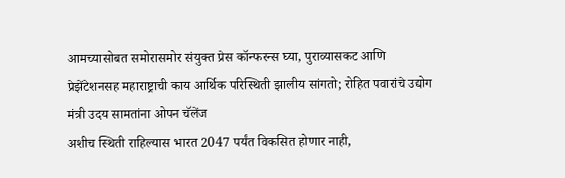आमच्यासोबत समोरासमोर संयुक्त प्रेस कॉन्फरन्स घ्या, पुराव्यासकट आणि प्रेझेंटेशनसह महाराष्ट्राची काय आर्थिक परिस्थिती झालीय सांगतो; रोहित पवारांचे उद्योग मंत्री उदय सामतांना ओपन चॅलेंज
अशीच स्थिती राहिल्यास भारत 2047 पर्यंत विकसित होणार नाही,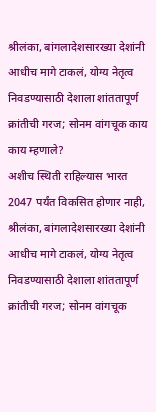श्रीलंका, बांगलादेशसारख्या देशांनी आधीच मागे टाकलं, योग्य नेतृत्व निवडण्यासाठी देशाला शांततापूर्ण क्रांतीची गरज; सोनम वांगचूक काय काय म्हणाले?
अशीच स्थिती राहिल्यास भारत 2047 पर्यंत विकसित होणार नाही, श्रीलंका, बांगलादेशसारख्या देशांनी आधीच मागे टाकलं, योग्य नेतृत्व निवडण्यासाठी देशाला शांततापूर्ण क्रांतीची गरज; सोनम वांगचूक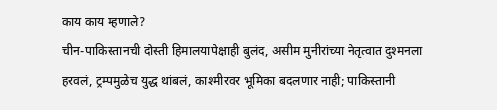काय काय म्हणाले?
चीन-पाकिस्तानची दोस्ती हिमालयापेक्षाही बुलंद, असीम मुनीरांच्या नेतृत्वात दुश्मनला हरवलं, ट्रम्पमुळेच युद्ध थांबलं, काश्मीरवर भूमिका बदलणार नाही; पाकिस्तानी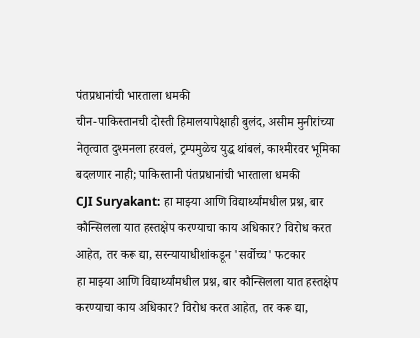पंतप्रधानांची भारताला धमकी
चीन-पाकिस्तानची दोस्ती हिमालयापेक्षाही बुलंद, असीम मुनीरांच्या नेतृत्वात दुश्मनला हरवलं, ट्रम्पमुळेच युद्ध थांबलं, काश्मीरवर भूमिका बदलणार नाही; पाकिस्तानी पंतप्रधानांची भारताला धमकी
CJI Suryakant: हा माझ्या आणि विद्यार्थ्यांमधील प्रश्न, बार कौन्सिलला यात हस्तक्षेप करण्याचा काय अधिकार? विरोध करत आहेत, तर करू द्या, सरन्यायाधीशांकडून 'सर्वोच्च' फटकार
हा माझ्या आणि विद्यार्थ्यांमधील प्रश्न, बार कौन्सिलला यात हस्तक्षेप करण्याचा काय अधिकार? विरोध करत आहेत, तर करू द्या,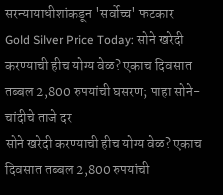सरन्यायाधीशांकडून 'सर्वोच्च' फटकार
Gold Silver Price Today: सोने खरेदी करण्याची हीच योग्य वेळ? एकाच दिवसात तब्बल 2,800 रुपयांची घसरण; पाहा सोने-चांदीचे ताजे दर
सोने खरेदी करण्याची हीच योग्य वेळ? एकाच दिवसात तब्बल 2,800 रुपयांची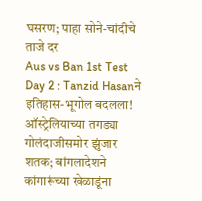घसरण; पाहा सोने-चांदीचे ताजे दर
Aus vs Ban 1st Test Day 2 : Tanzid Hasanने इतिहास-भूगोल बदलला! ऑस्ट्रेलियाच्या तगड्या गोलंदाजीसमोर झुंजार शतक; बांगलादेशने कांगारूंच्या खेळाडूंना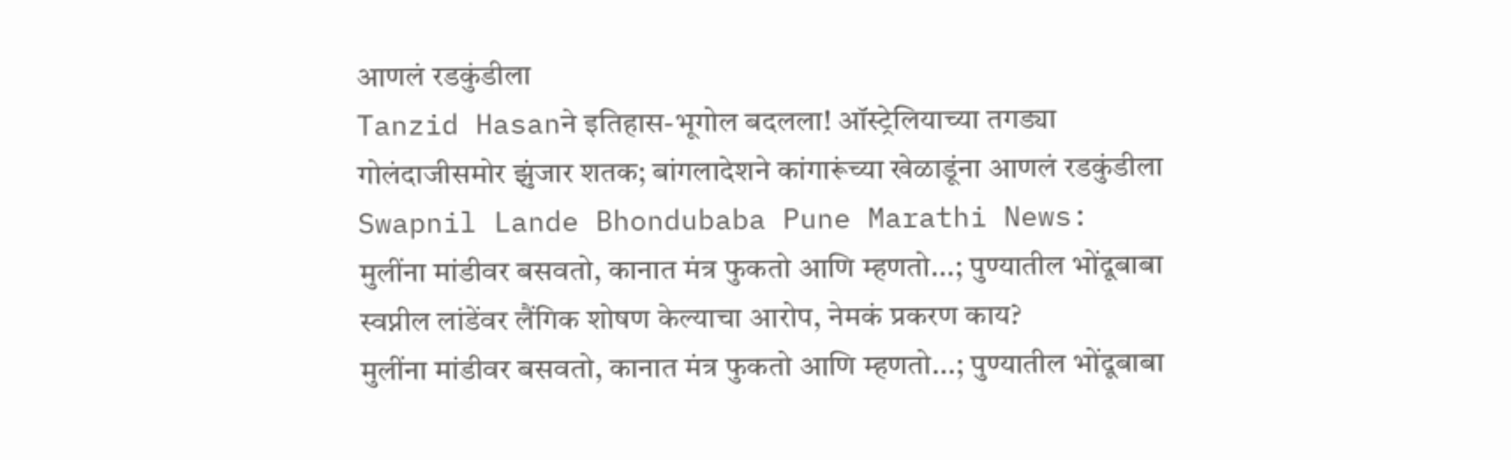आणलं रडकुंडीला
Tanzid Hasanने इतिहास-भूगोल बदलला! ऑस्ट्रेलियाच्या तगड्या गोलंदाजीसमोर झुंजार शतक; बांगलादेशने कांगारूंच्या खेळाडूंना आणलं रडकुंडीला
Swapnil Lande Bhondubaba Pune Marathi News: मुलींना मांडीवर बसवतो, कानात मंत्र फुकतो आणि म्हणतो...; पुण्यातील भोंदूबाबा स्वप्नील लांडेंवर लैंगिक शोषण केल्याचा आरोप, नेमकं प्रकरण काय?
मुलींना मांडीवर बसवतो, कानात मंत्र फुकतो आणि म्हणतो...; पुण्यातील भोंदूबाबा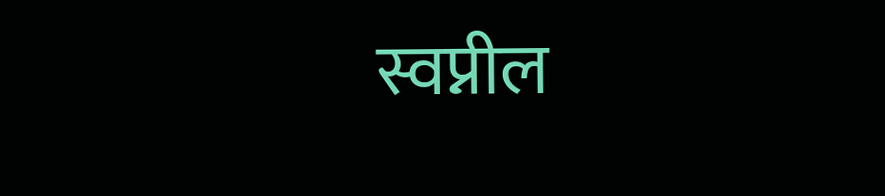स्वप्नील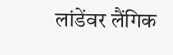लांडेंवर लैंगिक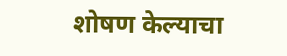शोषण केल्याचा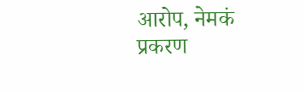आरोप, नेमकं प्रकरण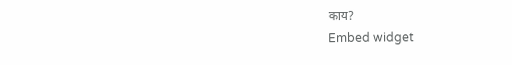काय?
Embed widget